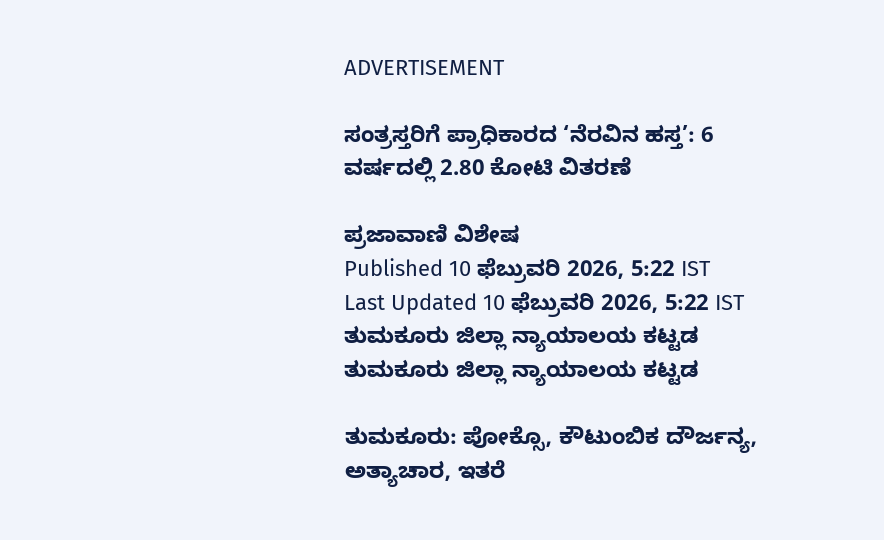ADVERTISEMENT

ಸಂತ್ರಸ್ತರಿಗೆ ಪ್ರಾಧಿಕಾರದ ‘ನೆರವಿನ ಹಸ್ತ’: 6 ವರ್ಷದಲ್ಲಿ 2.80 ಕೋಟಿ ವಿತರಣೆ

ಪ್ರಜಾವಾಣಿ ವಿಶೇಷ
Published 10 ಫೆಬ್ರುವರಿ 2026, 5:22 IST
Last Updated 10 ಫೆಬ್ರುವರಿ 2026, 5:22 IST
ತುಮಕೂರು ಜಿಲ್ಲಾ ನ್ಯಾಯಾಲಯ ಕಟ್ಟಡ
ತುಮಕೂರು ಜಿಲ್ಲಾ ನ್ಯಾಯಾಲಯ ಕಟ್ಟಡ

ತುಮಕೂರು: ಪೋಕ್ಸೊ, ಕೌಟುಂಬಿಕ ದೌರ್ಜನ್ಯ, ಅತ್ಯಾಚಾರ, ಇತರೆ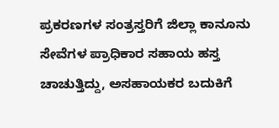ಪ್ರಕರಣಗಳ ಸಂತ್ರಸ್ತರಿಗೆ ಜಿಲ್ಲಾ ಕಾನೂನು ಸೇವೆಗಳ ಪ್ರಾಧಿಕಾರ ಸಹಾಯ ಹಸ್ತ ಚಾಚುತ್ತಿದ್ದು, ಅಸಹಾಯಕರ ಬದುಕಿಗೆ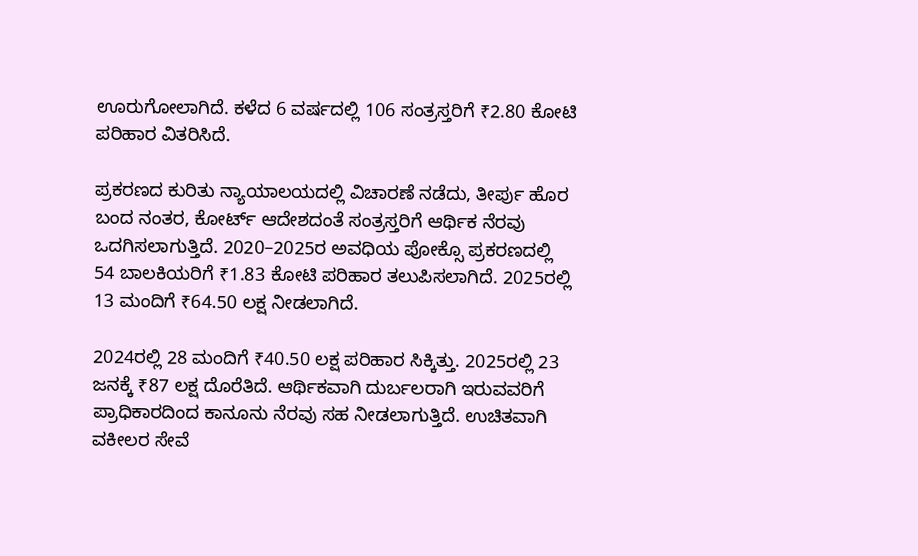ಊರುಗೋಲಾಗಿದೆ. ಕಳೆದ 6 ವರ್ಷದಲ್ಲಿ 106 ಸಂತ್ರಸ್ತರಿಗೆ ₹2.80 ಕೋಟಿ ಪರಿಹಾರ ವಿತರಿಸಿದೆ.

ಪ್ರಕರಣದ ಕುರಿತು ನ್ಯಾಯಾಲಯದಲ್ಲಿ ವಿಚಾರಣೆ ನಡೆದು, ತೀರ್ಪು ಹೊರ ಬಂದ ನಂತರ, ಕೋರ್ಟ್‌ ಆದೇಶದಂತೆ ಸಂತ್ರಸ್ತರಿಗೆ ಆರ್ಥಿಕ ನೆರವು ಒದಗಿಸಲಾಗುತ್ತಿದೆ. 2020–2025ರ ಅವಧಿಯ ಪೋಕ್ಸೊ ಪ್ರಕರಣದಲ್ಲಿ 54 ಬಾಲಕಿಯರಿಗೆ ₹1.83 ಕೋಟಿ ಪರಿಹಾರ ತಲುಪಿಸಲಾಗಿದೆ. 2025ರಲ್ಲಿ 13 ಮಂದಿಗೆ ₹64.50 ಲಕ್ಷ ನೀಡಲಾಗಿದೆ.

2024ರಲ್ಲಿ 28 ಮಂದಿಗೆ ₹40.50 ಲಕ್ಷ ಪರಿಹಾರ ಸಿಕ್ಕಿತ್ತು. 2025ರಲ್ಲಿ 23 ಜನಕ್ಕೆ ₹87 ಲಕ್ಷ ದೊರೆತಿದೆ. ಆರ್ಥಿಕವಾಗಿ ದುರ್ಬಲರಾಗಿ ಇರುವವರಿಗೆ ಪ್ರಾಧಿಕಾರದಿಂದ ಕಾನೂನು ನೆರವು ಸಹ ನೀಡಲಾಗುತ್ತಿದೆ. ಉಚಿತವಾಗಿ ವಕೀಲರ ಸೇವೆ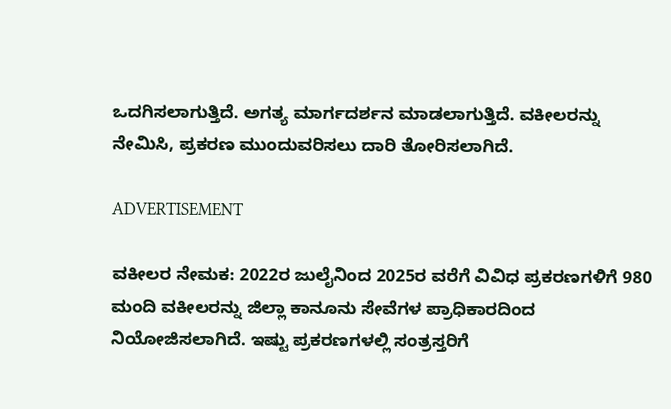ಒದಗಿಸಲಾಗುತ್ತಿದೆ. ಅಗತ್ಯ ಮಾರ್ಗದರ್ಶನ ಮಾಡಲಾಗುತ್ತಿದೆ. ವಕೀಲರನ್ನು ನೇಮಿಸಿ, ಪ್ರಕರಣ ಮುಂದುವರಿಸಲು ದಾರಿ ತೋರಿಸಲಾಗಿದೆ.

ADVERTISEMENT

ವಕೀಲರ ನೇಮಕ: 2022ರ ಜುಲೈನಿಂದ 2025ರ ವರೆಗೆ ವಿವಿಧ ಪ್ರಕರಣಗಳಿಗೆ 980 ಮಂದಿ ವಕೀಲರನ್ನು ಜಿಲ್ಲಾ ಕಾನೂನು ಸೇವೆಗಳ ಪ್ರಾಧಿಕಾರದಿಂದ ನಿಯೋಜಿಸಲಾಗಿದೆ. ಇಷ್ಟು ಪ್ರಕರಣಗಳಲ್ಲಿ ಸಂತ್ರಸ್ತರಿಗೆ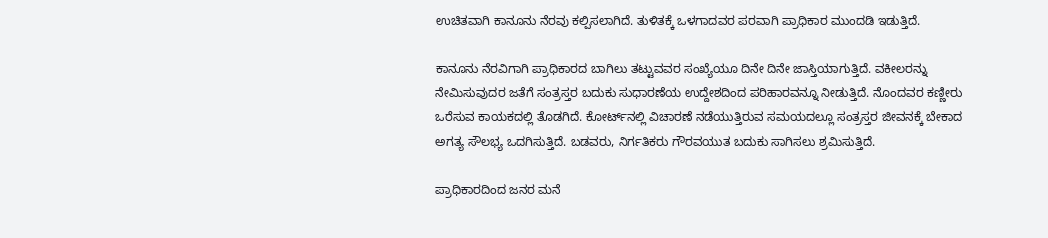ಉಚಿತವಾಗಿ ಕಾನೂನು ನೆರವು ಕಲ್ಪಿಸಲಾಗಿದೆ. ತುಳಿತಕ್ಕೆ ಒಳಗಾದವರ ಪರವಾಗಿ ಪ್ರಾಧಿಕಾರ ಮುಂದಡಿ ಇಡುತ್ತಿದೆ.

ಕಾನೂನು ನೆರವಿಗಾಗಿ ಪ್ರಾಧಿಕಾರದ ಬಾಗಿಲು ತಟ್ಟುವವರ ಸಂಖ್ಯೆಯೂ ದಿನೇ ದಿನೇ ಜಾಸ್ತಿಯಾಗುತ್ತಿದೆ. ವಕೀಲರನ್ನು ನೇಮಿಸುವುದರ ಜತೆಗೆ ಸಂತ್ರಸ್ತರ ಬದುಕು ಸುಧಾರಣೆಯ ಉದ್ದೇಶದಿಂದ ಪರಿಹಾರವನ್ನೂ ನೀಡುತ್ತಿದೆ. ನೊಂದವರ ಕಣ್ಣೀರು ಒರೆಸುವ ಕಾಯಕದಲ್ಲಿ ತೊಡಗಿದೆ. ಕೋರ್ಟ್‌ನಲ್ಲಿ ವಿಚಾರಣೆ ನಡೆಯುತ್ತಿರುವ ಸಮಯದಲ್ಲೂ ಸಂತ್ರಸ್ತರ ಜೀವನಕ್ಕೆ ಬೇಕಾದ ಅಗತ್ಯ ಸೌಲಭ್ಯ ಒದಗಿಸುತ್ತಿದೆ. ಬಡವರು, ನಿರ್ಗತಿಕರು ಗೌರವಯುತ ಬದುಕು ಸಾಗಿಸಲು ಶ್ರಮಿಸುತ್ತಿದೆ.

ಪ್ರಾಧಿಕಾರದಿಂದ ಜನರ ಮನೆ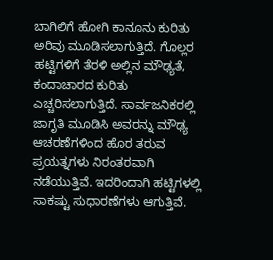ಬಾಗಿಲಿಗೆ ಹೋಗಿ ಕಾನೂನು ಕುರಿತು ಅರಿವು ಮೂಡಿಸಲಾಗುತ್ತಿದೆ. ಗೊಲ್ಲರ ಹಟ್ಟಿಗಳಿಗೆ ತೆರಳಿ ಅಲ್ಲಿನ ಮೌಢ್ಯತೆ, ಕಂದಾಚಾರದ ಕುರಿತು ಎಚ್ಚರಿಸಲಾಗುತ್ತಿದೆ. ಸಾರ್ವಜನಿಕರಲ್ಲಿ ಜಾಗೃತಿ ಮೂಡಿಸಿ ಅವರನ್ನು ಮೌಢ್ಯ ಆಚರಣೆಗಳಿಂದ ಹೊರ ತರುವ ಪ್ರಯತ್ನಗಳು ನಿರಂತರವಾಗಿ ನಡೆಯುತ್ತಿವೆ. ಇದರಿಂದಾಗಿ ಹಟ್ಟಿಗಳಲ್ಲಿ ಸಾಕಷ್ಟು ಸುಧಾರಣೆಗಳು ಆಗುತ್ತಿವೆ.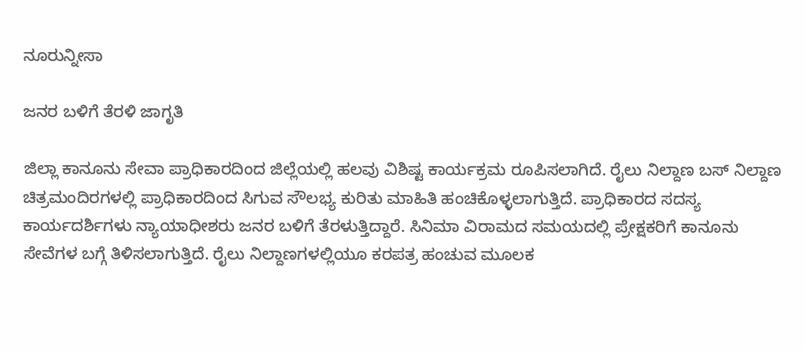ನೂರುನ್ನೀಸಾ

ಜನರ ಬಳಿಗೆ ತೆರಳಿ ಜಾಗೃತಿ

ಜಿಲ್ಲಾ ಕಾನೂನು ಸೇವಾ ಪ್ರಾಧಿಕಾರದಿಂದ ಜಿಲ್ಲೆಯಲ್ಲಿ ಹಲವು ವಿಶಿಷ್ಟ ಕಾರ್ಯಕ್ರಮ ರೂಪಿಸಲಾಗಿದೆ. ರೈಲು ನಿಲ್ದಾಣ ಬಸ್‌ ನಿಲ್ದಾಣ ಚಿತ್ರಮಂದಿರಗಳಲ್ಲಿ ಪ್ರಾಧಿಕಾರದಿಂದ ಸಿಗುವ ಸೌಲಭ್ಯ ಕುರಿತು ಮಾಹಿತಿ ಹಂಚಿಕೊಳ್ಳಲಾಗುತ್ತಿದೆ. ಪ್ರಾಧಿಕಾರದ ಸದಸ್ಯ ಕಾರ್ಯದರ್ಶಿಗಳು ನ್ಯಾಯಾಧೀಶರು ಜನರ ಬಳಿಗೆ ತೆರಳುತ್ತಿದ್ದಾರೆ. ಸಿನಿಮಾ ವಿರಾಮದ ಸಮಯದಲ್ಲಿ ಪ್ರೇಕ್ಷಕರಿಗೆ ಕಾನೂನು ಸೇವೆಗಳ ಬಗ್ಗೆ ತಿಳಿಸಲಾಗುತ್ತಿದೆ. ರೈಲು ನಿಲ್ದಾಣಗಳಲ್ಲಿಯೂ ಕರಪತ್ರ ಹಂಚುವ ಮೂಲಕ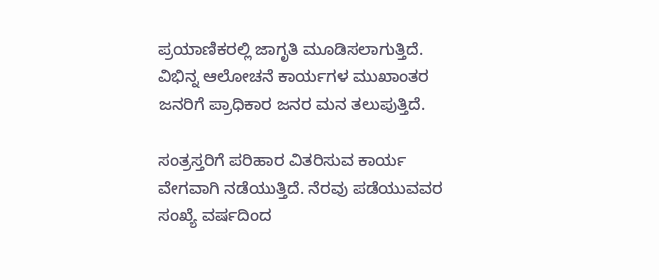ಪ್ರಯಾಣಿಕರಲ್ಲಿ ಜಾಗೃತಿ ಮೂಡಿಸಲಾಗುತ್ತಿದೆ. ವಿಭಿನ್ನ ಆಲೋಚನೆ ಕಾರ್ಯಗಳ ಮುಖಾಂತರ ಜನರಿಗೆ ಪ್ರಾಧಿಕಾರ ಜನರ ಮನ ತಲುಪುತ್ತಿದೆ.

ಸಂತ್ರಸ್ತರಿಗೆ ಪರಿಹಾರ ವಿತರಿಸುವ ಕಾರ್ಯ ವೇಗವಾಗಿ ನಡೆಯುತ್ತಿದೆ. ನೆರವು ಪಡೆಯುವವರ ಸಂಖ್ಯೆ ವರ್ಷದಿಂದ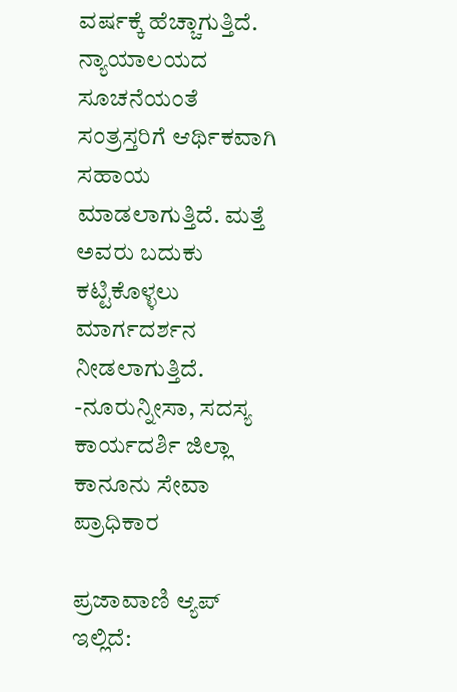ವರ್ಷಕ್ಕೆ ಹೆಚ್ಚಾಗುತ್ತಿದೆ. ನ್ಯಾಯಾಲಯದ ಸೂಚನೆಯಂತೆ ಸಂತ್ರಸ್ತರಿಗೆ ಆರ್ಥಿಕವಾಗಿ ಸಹಾಯ ಮಾಡಲಾಗುತ್ತಿದೆ. ಮತ್ತೆ ಅವರು ಬದುಕು ಕಟ್ಟಿಕೊಳ್ಳಲು ಮಾರ್ಗದರ್ಶನ ನೀಡಲಾಗುತ್ತಿದೆ.
-ನೂರುನ್ನೀಸಾ, ಸದಸ್ಯ ಕಾರ್ಯದರ್ಶಿ ಜಿಲ್ಲಾ ಕಾನೂನು ಸೇವಾ ಪ್ರಾಧಿಕಾರ

ಪ್ರಜಾವಾಣಿ ಆ್ಯಪ್ ಇಲ್ಲಿದೆ: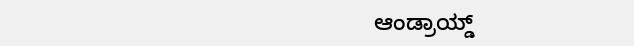ಆಂಡ್ರಾಯ್ಡ್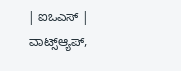| ಐಒಎಸ್ | ವಾಟ್ಸ್ಆ್ಯಪ್,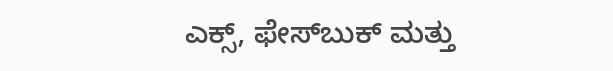ಎಕ್ಸ್, ಫೇಸ್‌ಬುಕ್ ಮತ್ತು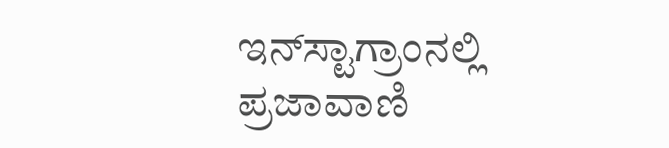ಇನ್‌ಸ್ಟಾಗ್ರಾಂನಲ್ಲಿ ಪ್ರಜಾವಾಣಿ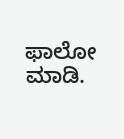ಫಾಲೋ ಮಾಡಿ.